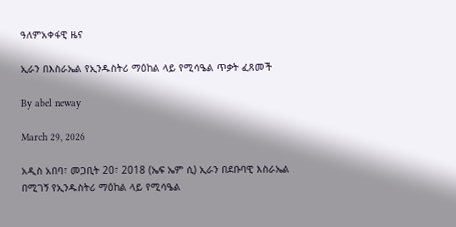ዓለምአቀፋዊ ዜና

ኢራን በእስራኤል የኢንዱስትሪ ማዕከል ላይ የሚሳዔል ጥቃት ፈጸመች

By abel neway

March 29, 2026

አዲስ አበባ፣ መጋቢት 20፣ 2018 (ኤፍ ኤም ሲ) ኢራን በደቡባዊ እስራኤል በሚገኝ የኢንዱስትሪ ማዕከል ላይ የሚሳዔል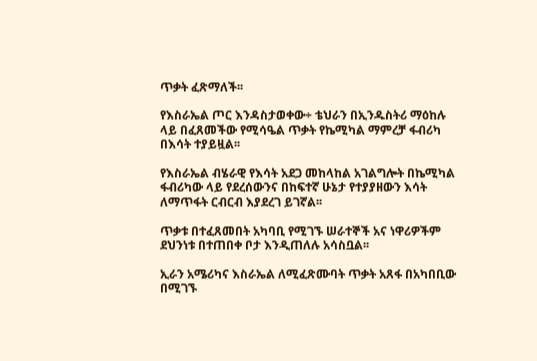ጥቃት ፈጽማለች፡፡

የእስራኤል ጦር እንዳስታወቀው÷ ቴህራን በኢንዱስትሪ ማዕከሉ ላይ በፈጸመችው የሚሳዔል ጥቃት የኬሚካል ማምረቻ ፋብሪካ በእሳት ተያይዟል፡፡

የእስራኤል ብሄራዊ የእሳት አደጋ መከላከል አገልግሎት በኬሚካል ፋብሪካው ላይ የደረሰውንና በከፍተኛ ሁኔታ የተያያዘውን እሳት ለማጥፋት ርብርብ እያደረገ ይገኛል፡፡

ጥቃቱ በተፈጸመበት አካባቢ የሚገኙ ሠራተኞች አና ነዋሪዎችም ደህንነቱ በተጠበቀ ቦታ እንዲጠለሉ አሳስቧል፡፡

ኢራን አሜሪካና እስራኤል ለሚፈጽሙባት ጥቃት አጸፋ በአካበቢው በሚገኙ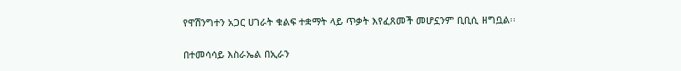የዋሽንግተን አጋር ሀገራት ቁልፍ ተቋማት ላይ ጥቃት እየፈጸመች መሆኗንም ቢቢሲ ዘግቧል፡፡

በተመሳሳይ እስራኤል በኢራን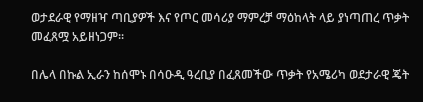ወታደራዊ የማዘዣ ጣቢያዎች እና የጦር መሳሪያ ማምረቻ ማዕከላት ላይ ያነጣጠረ ጥቃት መፈጸሟ አይዘነጋም፡፡

በሌላ በኩል ኢራን ከሰሞኑ በሳዑዲ ዓረቢያ በፈጸመችው ጥቃት የአሜሪካ ወደታራዊ ጄት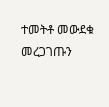ተመትቶ መውደቁ መረጋገጡን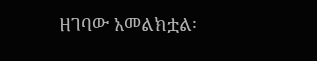ዘገባው አመልክቷል፡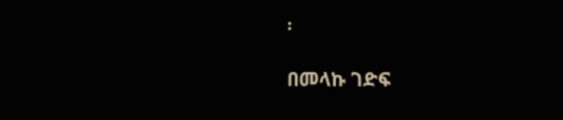፡

በመላኩ ገድፍ